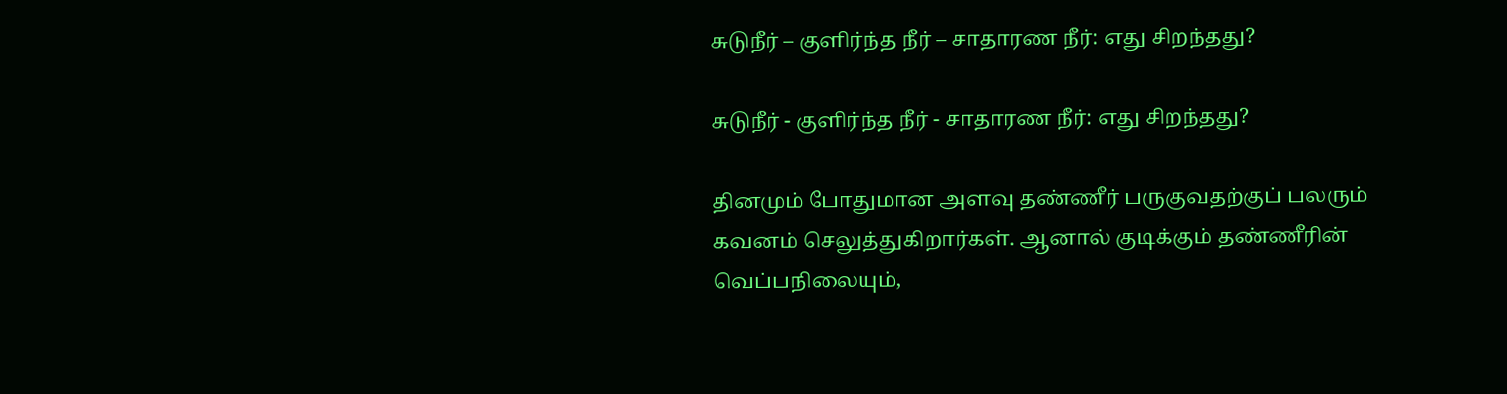சுடுநீர் – குளிர்ந்த நீர் – சாதாரண நீர்: எது சிறந்தது?

சுடுநீர் - குளிர்ந்த நீர் - சாதாரண நீர்: எது சிறந்தது?

தினமும் போதுமான அளவு தண்ணீர் பருகுவதற்குப் பலரும் கவனம் செலுத்துகிறார்கள். ஆனால் குடிக்கும் தண்ணீரின் வெப்பநிலையும்,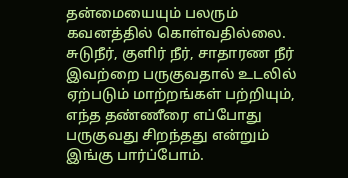தன்மையையும் பலரும் கவனத்தில் கொள்வதில்லை. சுடுநீர், குளிர் நீர், சாதாரண நீர் இவற்றை பருகுவதால் உடலில் ஏற்படும் மாற்றங்கள் பற்றியும், எந்த தண்ணீரை எப்போது பருகுவது சிறந்தது என்றும் இங்கு பார்ப்போம்.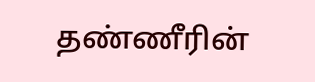தண்ணீரின்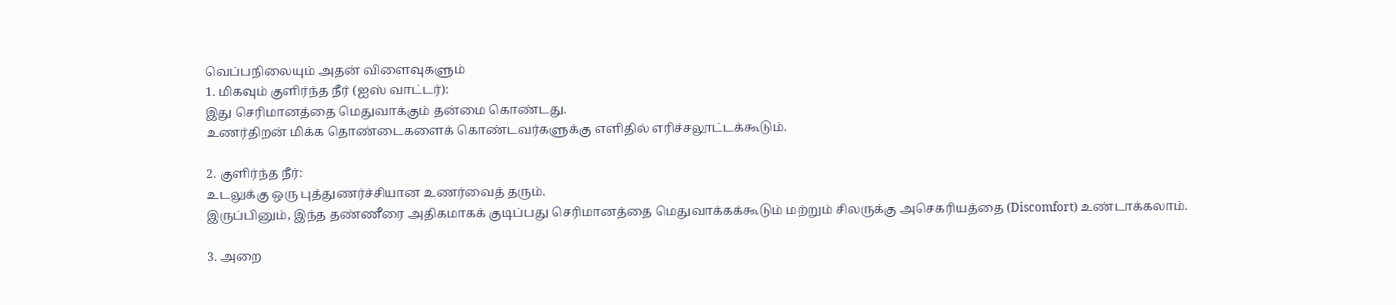வெப்பநிலையும் அதன் விளைவுகளும்
1. மிகவும் குளிர்ந்த நீர் (ஐஸ் வாட்டர்):
இது செரிமானத்தை மெதுவாக்கும் தன்மை கொண்டது.
உணர்திறன் மிக்க தொண்டைகளைக் கொண்டவர்களுக்கு எளிதில் எரிச்சலூட்டக்கூடும்.

2. குளிர்ந்த நீர்:
உடலுக்கு ஒரு புத்துணர்ச்சியான உணர்வைத் தரும்.
இருப்பினும், இந்த தண்ணீரை அதிகமாகக் குடிப்பது செரிமானத்தை மெதுவாக்கக்கூடும் மற்றும் சிலருக்கு அசெகரியத்தை (Discomfort) உண்டாக்கலாம்.

3. அறை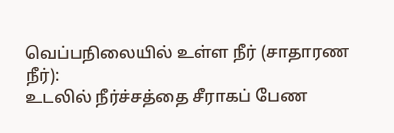வெப்பநிலையில் உள்ள நீர் (சாதாரண நீர்):
உடலில் நீர்ச்சத்தை சீராகப் பேண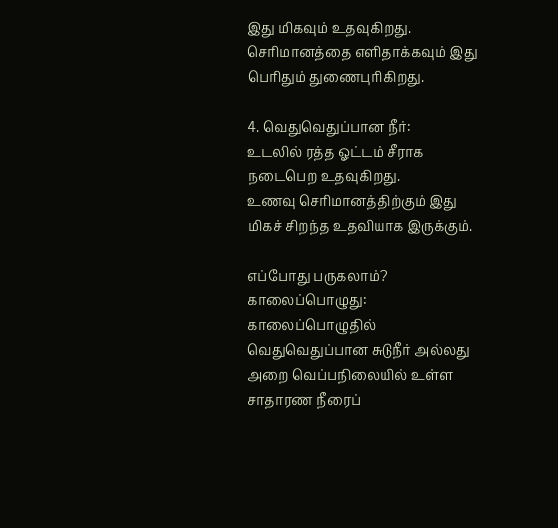இது மிகவும் உதவுகிறது.
செரிமானத்தை எளிதாக்கவும் இது பெரிதும் துணைபுரிகிறது.

4. வெதுவெதுப்பான நீர்:
உடலில் ரத்த ஓட்டம் சீராக நடைபெற உதவுகிறது.
உணவு செரிமானத்திற்கும் இது மிகச் சிறந்த உதவியாக இருக்கும்.

எப்போது பருகலாம்?
காலைப்பொழுது: காலைப்பொழுதில் வெதுவெதுப்பான சுடுநீர் அல்லது அறை வெப்பநிலையில் உள்ள சாதாரண நீரைப்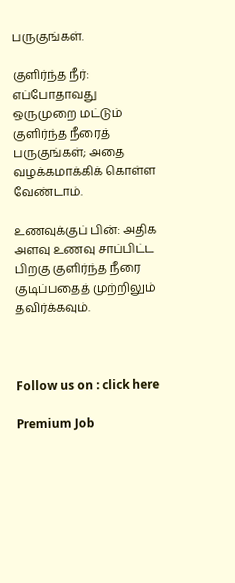பருகுங்கள்.

குளிர்ந்த நீர்: எப்போதாவது ஒருமுறை மட்டும் குளிர்ந்த நீரைத் பருகுங்கள்; அதை வழக்கமாக்கிக் கொள்ள வேண்டாம்.

உணவுக்குப் பின்: அதிக அளவு உணவு சாப்பிட்ட பிறகு குளிர்ந்த நீரை குடிப்பதைத் முற்றிலும் தவிர்க்கவும்.



Follow us on : click here

Premium Job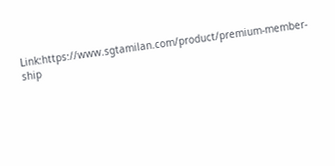Link:https://www.sgtamilan.com/product/premium-member-ship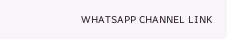WHATSAPP CHANNEL LINK